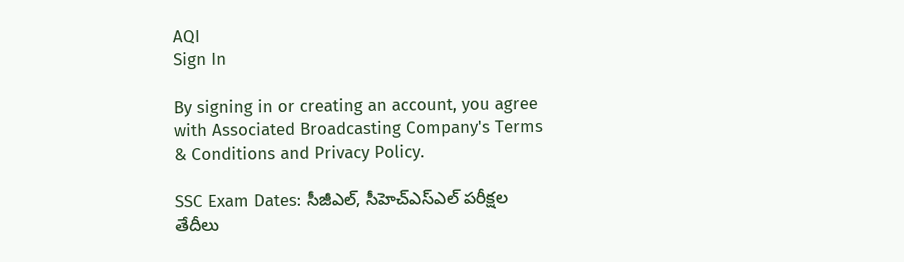AQI
Sign In

By signing in or creating an account, you agree with Associated Broadcasting Company's Terms & Conditions and Privacy Policy.

SSC Exam Dates: సీజీఎల్‌, సీహెచ్‌ఎస్‌ఎల్‌ పరీక్షల తేదీలు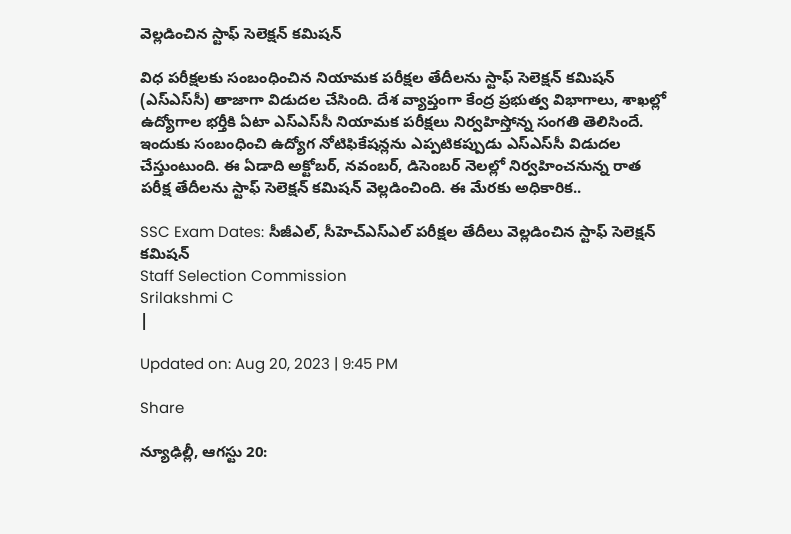వెల్లడించిన స్టాఫ్‌ సెలెక్షన్‌ కమిషన్‌

విధ పరీక్షలకు సంబంధించిన నియామక పరీక్షల తేదీలను స్టాఫ్‌ సెలెక్షన్‌ కమిషన్‌ (ఎస్‌ఎస్‌సీ) తాజాగా విడుదల చేసింది. దేశ వ్యాప్తంగా కేంద్ర ప్రభుత్వ విభాగాలు, శాఖల్లో ఉద్యోగాల భర్తీకి ఏటా ఎస్‌ఎస్‌సీ నియామక పరీక్షలు నిర్వహిస్తోన్న సంగతి తెలిసిందే. ఇందుకు సంబంధించి ఉద్యోగ నోటిఫికేషన్లను ఎప్పటికప్పుడు ఎస్‌ఎస్‌సీ విడుదల చేస్తుంటుంది. ఈ ఏడాది అక్టోబర్‌, నవంబర్‌, డిసెంబర్‌ నెలల్లో నిర్వహించనున్న రాత పరీక్ష తేదీలను స్టాఫ్‌ సెలెక్షన్‌ కమిషన్‌ వెల్లడించింది. ఈ మేరకు అధికారిక..

SSC Exam Dates: సీజీఎల్‌, సీహెచ్‌ఎస్‌ఎల్‌ పరీక్షల తేదీలు వెల్లడించిన స్టాఫ్‌ సెలెక్షన్‌ కమిషన్‌
Staff Selection Commission
Srilakshmi C
|

Updated on: Aug 20, 2023 | 9:45 PM

Share

న్యూఢిల్లీ, ఆగస్టు 20: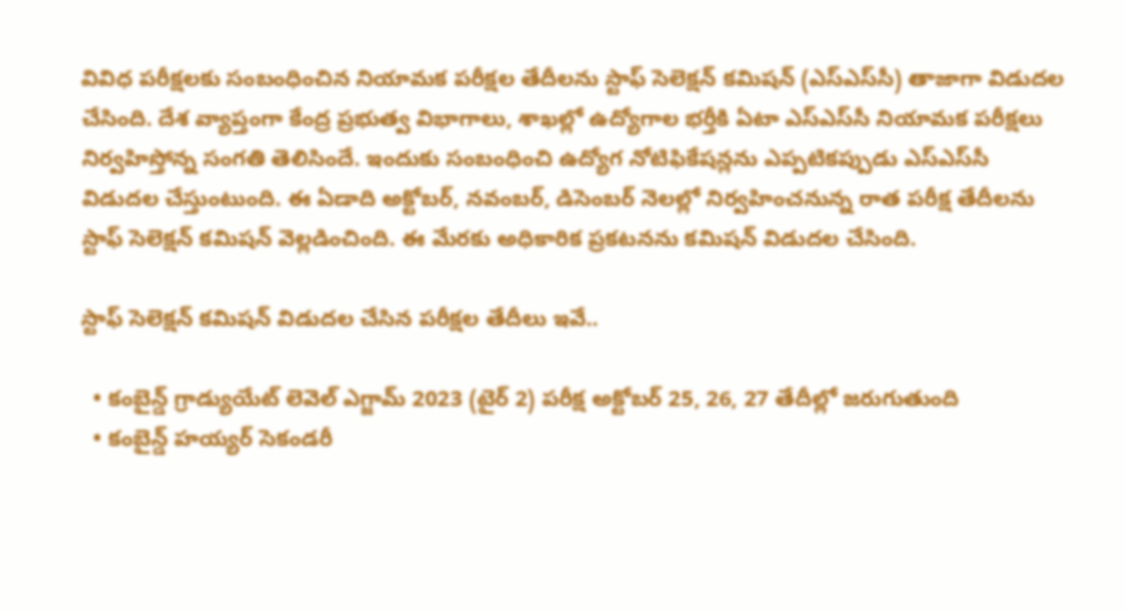వివిధ పరీక్షలకు సంబంధించిన నియామక పరీక్షల తేదీలను స్టాఫ్‌ సెలెక్షన్‌ కమిషన్‌ (ఎస్‌ఎస్‌సీ) తాజాగా విడుదల చేసింది. దేశ వ్యాప్తంగా కేంద్ర ప్రభుత్వ విభాగాలు, శాఖల్లో ఉద్యోగాల భర్తీకి ఏటా ఎస్‌ఎస్‌సీ నియామక పరీక్షలు నిర్వహిస్తోన్న సంగతి తెలిసిందే. ఇందుకు సంబంధించి ఉద్యోగ నోటిఫికేషన్లను ఎప్పటికప్పుడు ఎస్‌ఎస్‌సీ విడుదల చేస్తుంటుంది. ఈ ఏడాది అక్టోబర్‌, నవంబర్‌, డిసెంబర్‌ నెలల్లో నిర్వహించనున్న రాత పరీక్ష తేదీలను స్టాఫ్‌ సెలెక్షన్‌ కమిషన్‌ వెల్లడించింది. ఈ మేరకు అధికారిక ప్రకటనను కమిషన్‌ విడుదల చేసింది.

స్టాఫ్‌ సెలెక్షన్‌ కమిషన్‌ విడుదల చేసిన పరీక్షల తేదీలు ఇవే..

  • కంబైన్డ్ గ్రాడ్యుయేట్ లెవెల్‌ ఎగ్జామ్‌ 2023 (టైర్ 2) పరీక్ష అక్టోబర్‌ 25, 26, 27 తేదీల్లో జరుగుతుంది
  • కంబైన్డ్ హయ్యర్ సెకండరీ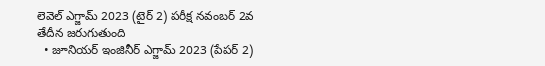లెవెల్‌ ఎగ్జామ్‌ 2023 (టైర్ 2) పరీక్ష నవంబర్‌ 2వ తేదీన జరుగుతుంది
  • జూనియర్‌ ఇంజినీర్‌ ఎగ్జామ్‌ 2023 (పేపర్‌ 2)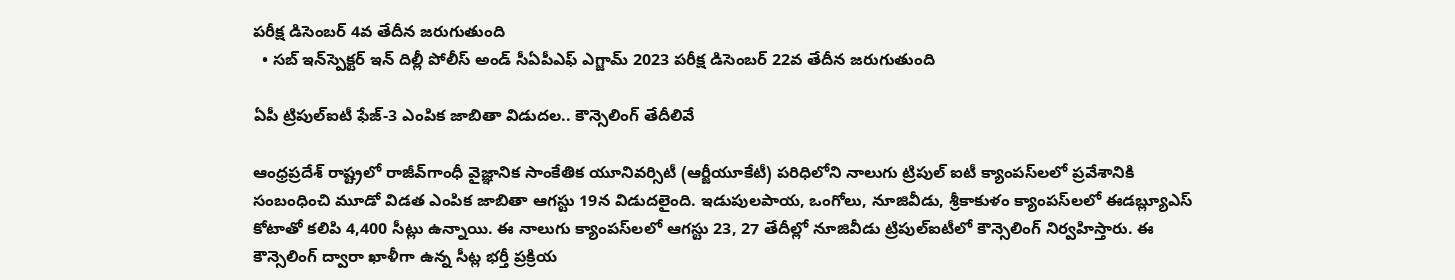పరీక్ష డిసెంబర్‌ 4వ తేదీన జరుగుతుంది
  • సబ్‌ ఇన్‌స్పెక్టర్‌ ఇన్‌ దిల్లీ పోలీస్‌ అండ్‌ సీఏపీఎఫ్‌ ఎగ్జామ్‌ 2023 పరీక్ష డిసెంబర్‌ 22వ తేదీన జరుగుతుంది

ఏపీ ట్రిపుల్‌ఐటీ ఫేజ్-3 ఎంపిక జాబితా విడుదల.. కౌన్సెలింగ్ తేదీలివే

ఆంధ్రప్రదేశ్‌ రాష్ట్రలో రాజీవ్‌గాంధీ వైజ్ఞానిక సాంకేతిక యూనివర్సిటీ (ఆర్జీయూకేటీ) పరిధిలోని నాలుగు ట్రిపుల్‌ ఐటీ క్యాంపస్‌లలో ప్రవేశానికి సంబంధించి మూడో విడత ఎంపిక జాబితా ఆగస్టు 19న విడుదలైంది. ఇడుపులపాయ, ఒంగోలు, నూజివీడు, శ్రీకాకుళం క్యాంపస్‌లలో ఈడబ్ల్యూఎస్‌ కోటాతో కలిపి 4,400 సీట్లు ఉన్నాయి. ఈ నాలుగు క్యాంపస్‌లలో ఆగస్టు 23, 27 తేదీల్లో నూజివీడు ట్రిపుల్‌ఐటీలో కౌన్సెలింగ్‌ నిర్వహిస్తారు. ఈ కౌన్సెలింగ్‌ ద్వారా ఖాళీగా ఉన్న సీట్ల భర్తీ ప్రక్రియ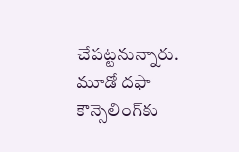చేపట్టనున్నారు. మూడో దఫా కౌన్సెలింగ్‌కు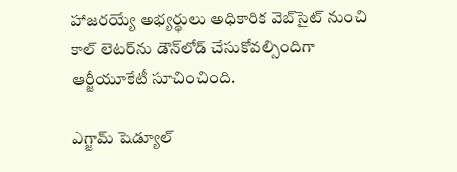హాజరయ్యే అభ్యర్థులు అధికారిక వెబ్‌సైట్‌ నుంచి కాల్ లెటర్‌ను డౌన్‌లోడ్ చేసుకోవల్సిందిగా ఆర్జీయూకేటీ సూచించింది.

ఎగ్జామ్ షెడ్యూల్‌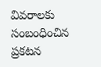వివరాలకు సంబంధించిన ప్రకటన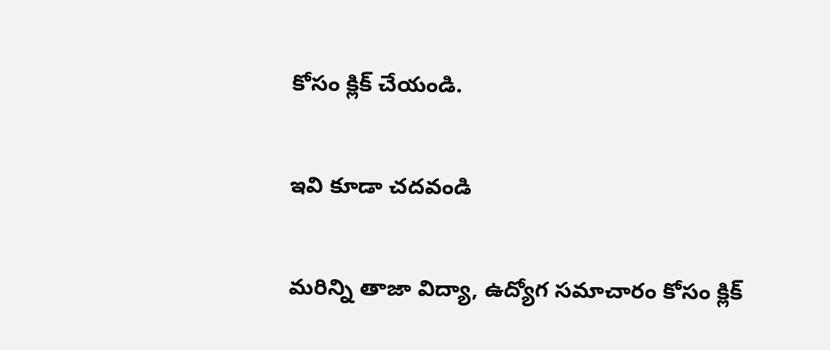కోసం క్లిక్‌ చేయండి.

ఇవి కూడా చదవండి

మరిన్ని తాజా విద్యా, ఉద్యోగ సమాచారం కోసం క్లిక్‌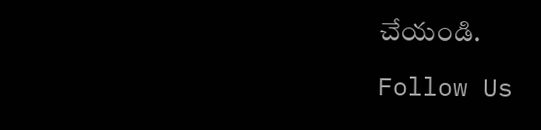చేయండి.

Follow Us